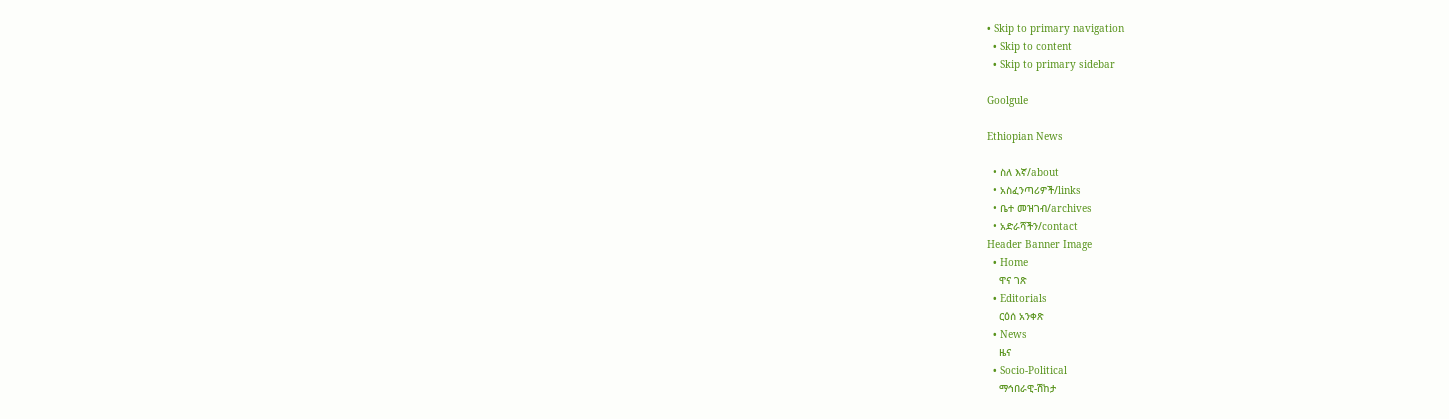• Skip to primary navigation
  • Skip to content
  • Skip to primary sidebar

Goolgule

Ethiopian News

  • ስለ እኛ/about
  • አስፈንጣሪዎች/links
  • ቤተ መዝገብ/archives
  • አድራሻችን/contact
Header Banner Image
  • Home
    ዋና ገጽ
  • Editorials
    ርዕሰ አንቀጽ
  • News
    ዜና
  • Socio-Political
    ማኅበራዊ-ሽከታ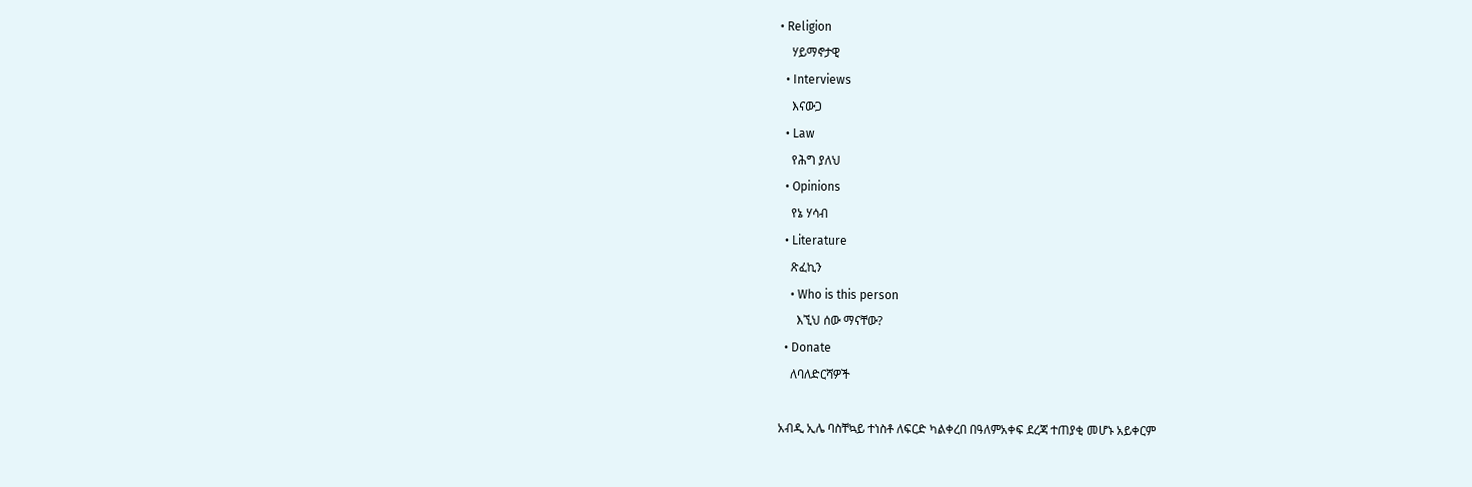• Religion
    ሃይማኖታዊ
  • Interviews
    እናውጋ
  • Law
    የሕግ ያለህ
  • Opinions
    የኔ ሃሳብ
  • Literature
    ጽፈኪን
    • Who is this person
      እኚህ ሰው ማናቸው?
  • Donate
    ለባለድርሻዎች

አብዲ ኢሌ ባስቸኳይ ተነስቶ ለፍርድ ካልቀረበ በዓለምአቀፍ ደረጃ ተጠያቂ መሆኑ አይቀርም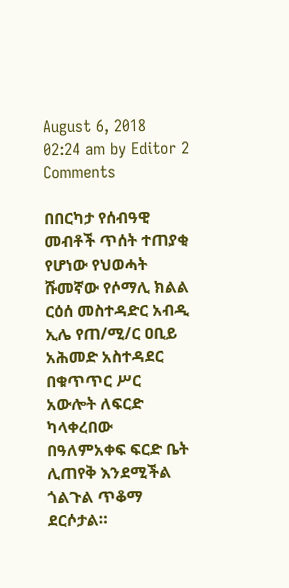August 6, 2018 02:24 am by Editor 2 Comments

በበርካታ የሰብዓዊ መብቶች ጥሰት ተጠያቂ የሆነው የህወሓት ሹመኛው የሶማሊ ክልል ርዕሰ መስተዳድር አብዲ ኢሌ የጠ/ሚ/ር ዐቢይ አሕመድ አስተዳደር በቁጥጥር ሥር አውሎት ለፍርድ ካላቀረበው በዓለምአቀፍ ፍርድ ቤት ሊጠየቅ እንደሚችል ጎልጉል ጥቆማ ደርሶታል።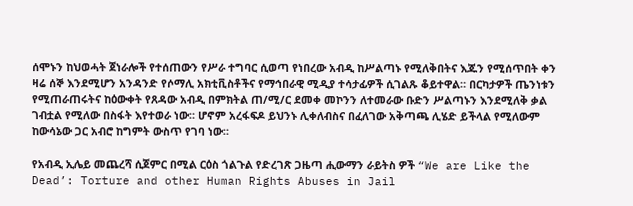ሰሞኑን ከህወሓት ጀነራሎች የተሰጠውን የሥራ ተግባር ሲወጣ የነበረው አብዲ ከሥልጣኑ የሚለቅበትና እጁን የሚሰጥበት ቀን ዛሬ ሰኞ እንደሚሆን አንዳንድ የሶማሊ አክቲቪስቶችና የማኅበራዊ ሚዲያ ተሳታፊዎች ሲገልጹ ቆይተዋል። በርካታዎች ጤንነቱን የሚጠራጠሩትና ከዕውቀት የጸዳው አብዲ በምክትል ጠ/ሚ/ር ደመቀ መኮንን ለተመራው ቡድን ሥልጣኑን እንደሚለቅ ቃል ገብቷል የሚለው በስፋት እየተወራ ነው። ሆኖም አረፋፍዶ ይህንኑ ሊቀለብስና በፈለገው አቅጣጫ ሊሄድ ይችላል የሚለውም ከውሳኔው ጋር አብሮ ከግምት ውስጥ የገባ ነው።

የአብዲ ኢሌይ መጨረሻ ሲጀምር በሚል ርዕስ ጎልጉል የድረገጽ ጋዜጣ ሒውማን ራይትስ ዎች “We are Like the Dead’: Torture and other Human Rights Abuses in Jail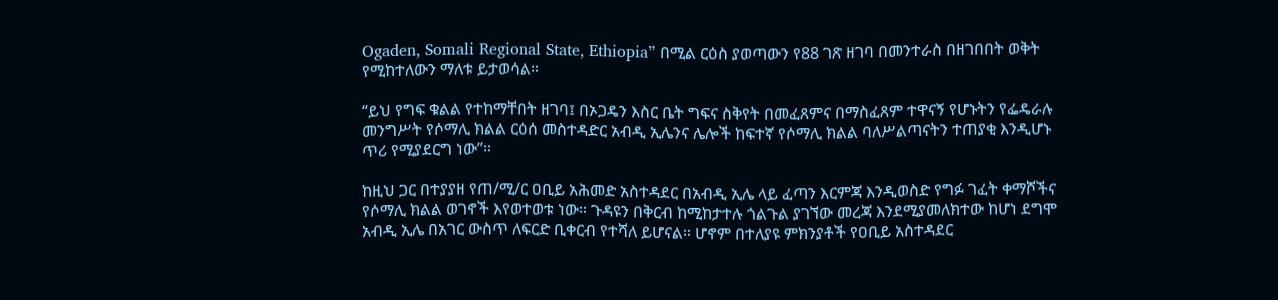Ogaden, Somali Regional State, Ethiopia” በሚል ርዕስ ያወጣውን የ88 ገጽ ዘገባ በመንተራስ በዘገበበት ወቅት የሚከተለውን ማለቱ ይታወሳል።

“ይህ የግፍ ቁልል የተከማቸበት ዘገባ፤ በኦጋዴን እስር ቤት ግፍና ስቅየት በመፈጸምና በማስፈጸም ተዋናኝ የሆኑትን የፌዴራሉ መንግሥት የሶማሊ ክልል ርዕሰ መስተዳድር አብዲ ኢሌንና ሌሎች ከፍተኛ የሶማሊ ክልል ባለሥልጣናትን ተጠያቂ እንዲሆኑ ጥሪ የሚያደርግ ነው”።

ከዚህ ጋር በተያያዘ የጠ/ሚ/ር ዐቢይ አሕመድ አስተዳደር በአብዲ ኢሌ ላይ ፈጣን እርምጃ እንዲወስድ የግፉ ገፈት ቀማሾችና የሶማሊ ክልል ወገኖች እየወተወቱ ነው። ጉዳዩን በቅርብ ከሚከታተሉ ጎልጉል ያገኘው መረጃ እንደሚያመለክተው ከሆነ ደግሞ አብዲ ኢሌ በአገር ውስጥ ለፍርድ ቢቀርብ የተሻለ ይሆናል። ሆኖም በተለያዩ ምክንያቶች የዐቢይ አስተዳደር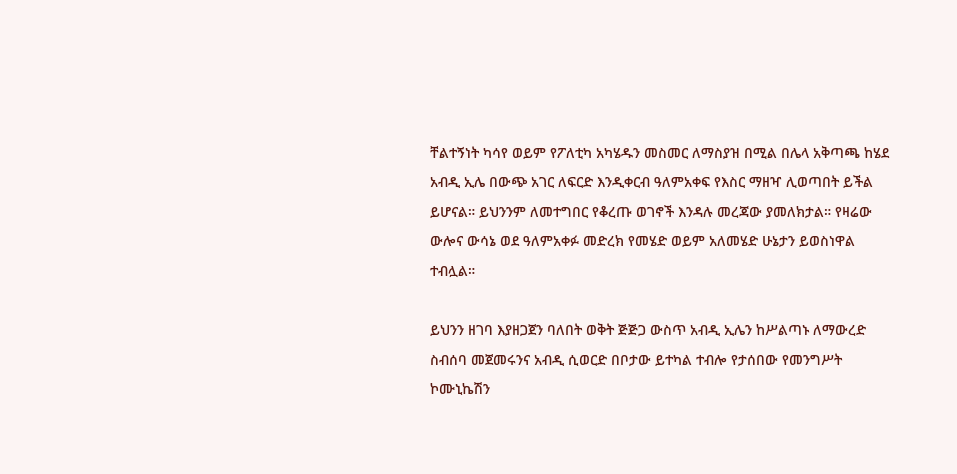ቸልተኝነት ካሳየ ወይም የፖለቲካ አካሄዱን መስመር ለማስያዝ በሚል በሌላ አቅጣጫ ከሄደ አብዲ ኢሌ በውጭ አገር ለፍርድ እንዲቀርብ ዓለምአቀፍ የእስር ማዘዣ ሊወጣበት ይችል ይሆናል። ይህንንም ለመተግበር የቆረጡ ወገኖች እንዳሉ መረጃው ያመለክታል። የዛሬው ውሎና ውሳኔ ወደ ዓለምአቀፉ መድረክ የመሄድ ወይም አለመሄድ ሁኔታን ይወስነዋል ተብሏል።

ይህንን ዘገባ እያዘጋጀን ባለበት ወቅት ጅጅጋ ውስጥ አብዲ ኢሌን ከሥልጣኑ ለማውረድ ስብሰባ መጀመሩንና አብዲ ሲወርድ በቦታው ይተካል ተብሎ የታሰበው የመንግሥት ኮሙኒኬሽን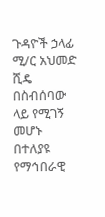ጉዳዮች ኃላፊ ሚ/ር አህመድ ሺዴ በስብሰባው ላይ የሚገኝ መሆኑ በተለያዩ የማኅበራዊ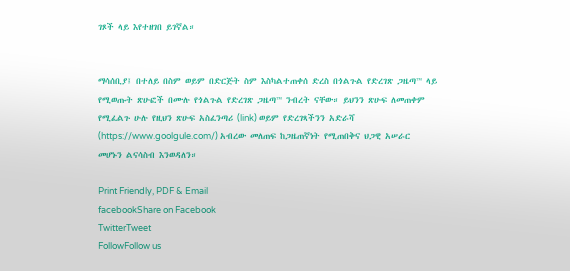ገጾች ላይ እየተዘገበ ይገኛል።


ማሳሰቢያ፤ በተለይ በስም ወይም በድርጅት ስም እስካልተጠቀሰ ድረስ በጎልጉል የድረገጽ ጋዜጣ™ ላይ የሚወጡት ጽሁፎች በሙሉ የጎልጉል የድረገጽ ጋዜጣ™ ንብረት ናቸው። ይህንን ጽሁፍ ለመጠቀም የሚፈልጉ ሁሉ የዚህን ጽሁፍ አስፈንጣሪ (link) ወይም የድረገጻችንን አድራሻ (https://www.goolgule.com/) አብረው መለጠፍ ከጋዜጠኛነት የሚጠበቅና ህጋዊ አሠራር መሆኑን ልናሳስብ እንወዳለን።

Print Friendly, PDF & Email
facebookShare on Facebook
TwitterTweet
FollowFollow us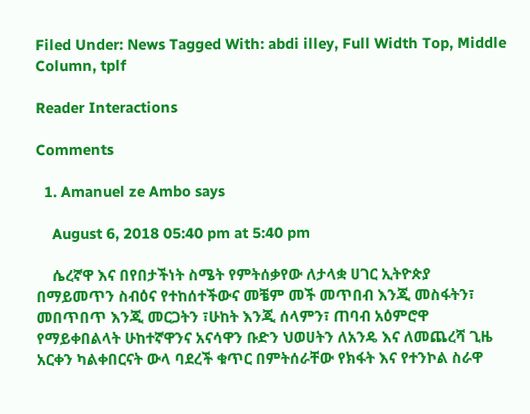Filed Under: News Tagged With: abdi illey, Full Width Top, Middle Column, tplf

Reader Interactions

Comments

  1. Amanuel ze Ambo says

    August 6, 2018 05:40 pm at 5:40 pm

    ሴረኛዋ እና በየበታችነት ስሜት የምትሰቃየው ለታላቋ ሀገር ኢትዮጵያ በማይመጥን ስብዕና የተከሰተችውና መቼም መች መጥበብ እንጂ መስፋትን፣ መበጥበጥ እንጂ መርጋትን ፣ሁከት እንጂ ሰላምን፣ ጠባብ አዕምሮዋ የማይቀበልላት ሁከተኛዋንና አናሳዋን ቡድን ህወሀትን ለአንዴ እና ለመጨረሻ ጊዜ አርቀን ካልቀበርናት ውላ ባደረች ቁጥር በምትሰራቸው የክፋት እና የተንኮል ስራዋ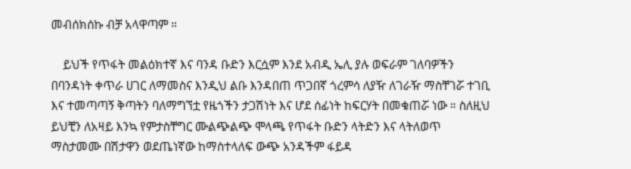መብሰክሰኩ ብቻ አላዋጣም ።

    ይህች የጥፋት መልዕክተኛ እና ባንዳ ቡድን እርሷም እንደ አብዲ ኤሊ ያሉ ወፍራም ገለባዎችን በባንዳነት ቀጥራ ሀገር ለማመስና እንዲህ ልቡ እንዳበጠ ጥጋበኛ ጎረምሳ ለያዥ ለገራዥ ማስቸገሯ ተገቢ እና ተመጣጣኝ ቅጣትን ባለማግኘቷ የዜጎችን ታጋሽነት እና ሆደ ሰፊነት ከፍርሃት በመቁጠሯ ነው ። ስለዚህ ይህቺን ለአዛይ እንኳ የምታስቸግር ሙልጭልጭ ሞላጫ የጥፋት ቡድን ላትድን እና ላትለወጥ ማስታመሙ በሽታዋን ወደጤነኛው ከማስተላለፍ ውጭ አንዳችም ፋይዳ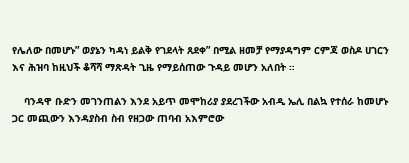የሌለው በመሆኑ” ወያኔን ካዳነ ይልቅ የገደላት ጸደቀ” በሚል ዘመቻ የማያዳግም ርምጃ ወስዶ ሀገርን እና ሕዝባ ከዚህች ቆሻሻ ማጽዳት ጊዜ የማይሰጠው ጉዳይ መሆን አለበት ።

    ባንዳዋ ቡድን መገንጠልን እንደ አይጥ መሞከሪያ ያደረገችው አብዲ ኤሊ በልኳ የተሰራ ከመሆኑ ጋር መጪውን እንዳያስብ ስብ የዘጋው ጠባብ አእምሮው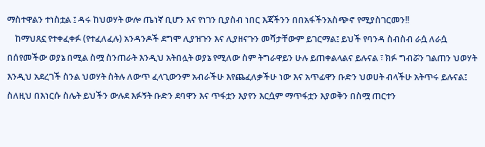ማስተዋልን ተነስቷል ፤ ዳሩ ከህወሃት ውሎ ጤነኛ ቢሆን እና የነገን ቢያስብ ነበር እጃችንን በበአፋችንአስጭኖ የሚያስገርመን!!
    ከማህጸኗ የተቀፈቀፉ (የተፈለፈሉ) አንዳንዶች ደግሞ ሊያዝጉን እና ሊያዘናጉን መሻታቸውም ይገርማል፤ ይህች የባንዳ ስብስብ ራሷ ለራሷ በሰየመችው ወያኔ በሚል ስሟ ስንጠራት እንዲህ አትበሏት ወያኔ የሚለው ስም ትግራዋይን ሁሉ ይጠቀልላልና ይሉናል ፣ ክፉ ግብሯን ገልጠን ህወሃት እንዲህ አደረገች ስንል ህወሃት ስትሉ ለውጥ ፈላጊውንም አብራችሁ እየጨፈለቃችሁ ነው እና አጥፊዋን ቡድን ህወሀት ብላችሁ አትጥሩ ይሉናል፤ ስለዚህ በእነርሱ ስሌት ይህችን ውሉደ እፉኝት ቡድን ደባዋን እና ጥፋቷን እያየን እርሷም ማጥፋቷን እያወቅን በስሟ ጠርተን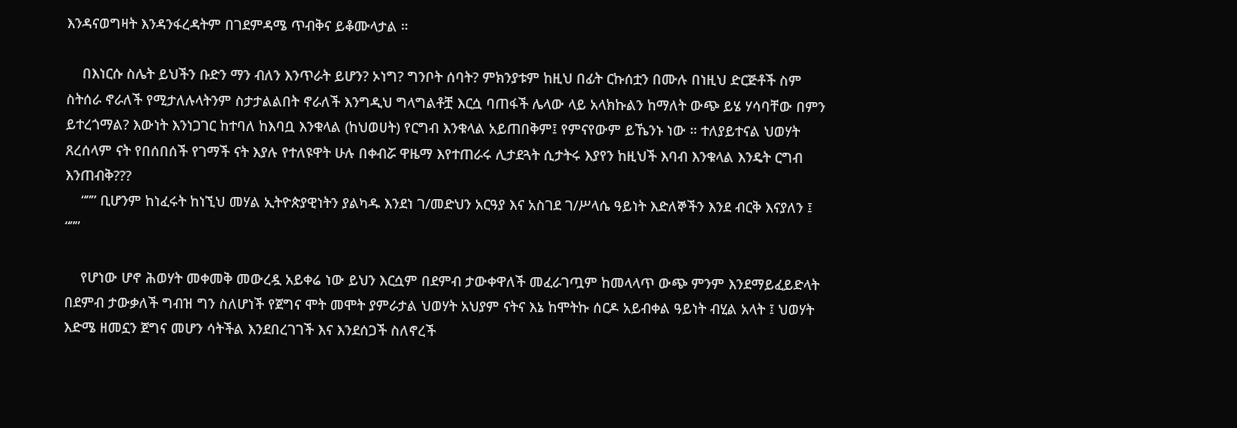እንዳናወግዛት እንዳንፋረዳትም በገደምዳሜ ጥብቅና ይቆሙላታል ።

    በእነርሱ ስሌት ይህችን ቡድን ማን ብለን እንጥራት ይሆን? ኦነግ? ግንቦት ሰባት? ምክንያቱም ከዚህ በፊት ርኩሰቷን በሙሉ በነዚህ ድርጅቶች ስም ስትሰራ ኖራለች የሚታለሉላትንም ስታታልልበት ኖራለች እንግዲህ ግላግልቶቿ እርሷ ባጠፋች ሌላው ላይ አላክኩልን ከማለት ውጭ ይሄ ሃሳባቸው በምን ይተረጎማል? እውነት እንነጋገር ከተባለ ከእባቧ እንቁላል (ከህወሀት) የርግብ እንቁላል አይጠበቅም፤ የምናየውም ይኼንኑ ነው ። ተለያይተናል ህወሃት ጸረሰላም ናት የበሰበሰች የገማች ናት እያሉ የተለዩዋት ሁሉ በቀብሯ ዋዜማ እየተጠራሩ ሊታደጓት ሲታትሩ እያየን ከዚህች እባብ እንቁላል እንዴት ርግብ እንጠብቅ???
    “”” ቢሆንም ከነፈሩት ከነኚህ መሃል ኢትዮጵያዊነትን ያልካዱ እንደነ ገ/መድህን አርዓያ እና አስገደ ገ/ሥላሴ ዓይነት እድለኞችን እንደ ብርቅ እናያለን ፤ “””

    የሆነው ሆኖ ሕወሃት መቀመቅ መውረዷ አይቀሬ ነው ይህን እርሷም በደምብ ታውቀዋለች መፈራገጧም ከመላላጥ ውጭ ምንም እንደማይፈይድላት በደምብ ታውቃለች ግብዝ ግን ስለሆነች የጀግና ሞት መሞት ያምራታል ህወሃት አህያም ናትና እኔ ከሞትኩ ሰርዶ አይብቀል ዓይነት ብሂል አላት ፤ ህወሃት እድሜ ዘመኗን ጀግና መሆን ሳትችል እንደበረገገች እና እንደሰጋች ስለኖረች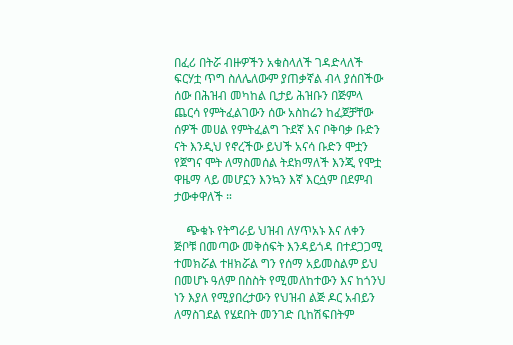በፈሪ በትሯ ብዙዎችን አቁስላለች ገዳድላለች ፍርሃቷ ጥግ ስለሌለውም ያጠቃኛል ብላ ያሰበችው ሰው በሕዝብ መካከል ቢታይ ሕዝቡን በጅምላ ጨርሳ የምትፈልገውን ሰው አስከሬን ከፈጀቻቸው ሰዎች መሀል የምትፈልግ ጉደኛ እና ቦቅባቃ ቡድን ናት እንዲህ የኖረችው ይህች አናሳ ቡድን ሞቷን የጀግና ሞት ለማስመሰል ትደክማለች እንጂ የሞቷ ዋዜማ ላይ መሆኗን እንኳን እኛ እርሷም በደምብ ታውቀዋለች ።

    ጭቁኑ የትግራይ ህዝብ ለሃጥአኑ እና ለቀን ጅቦቹ በመጣው መቅሰፍት እንዳይጎዳ በተደጋጋሚ ተመክሯል ተዘክሯል ግን የሰማ አይመስልም ይህ በመሆኑ ዓለም በስስት የሚመለከተውን እና ከጎንህ ነን እያለ የሚያበረታውን የህዝብ ልጅ ዶር አብይን ለማስገደል የሄደበት መንገድ ቢከሽፍበትም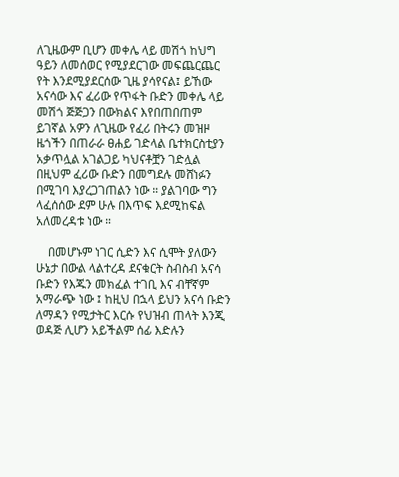ለጊዜውም ቢሆን መቀሌ ላይ መሽጎ ከህግ ዓይን ለመሰወር የሚያደርገው መፍጨርጨር የት እንደሚያደርሰው ጊዜ ያሳየናል፤ ይኸው አናሳው እና ፈሪው የጥፋት ቡድን መቀሌ ላይ መሽጎ ጅጅጋን በውክልና እየበጠበጠም ይገኛል አዎን ለጊዜው የፈሪ በትሩን መዝዞ ዜጎችን በጠራራ ፀሐይ ገድላል ቤተክርስቲያን አቃጥሏል አገልጋይ ካህናቶቿን ገድሏል በዚህም ፈሪው ቡድን በመግደሉ መሸነፉን በሚገባ እያረጋገጠልን ነው ። ያልገባው ግን ላፈሰሰው ደም ሁሉ በእጥፍ እደሚከፍል አለመረዳቱ ነው ።

    በመሆኑም ነገር ሲድን እና ሲሞት ያለውን ሁኔታ በውል ላልተረዳ ደናቁርት ስብስብ አናሳ ቡድን የእጁን መክፈል ተገቢ እና ብቸኛም አማራጭ ነው ፤ ከዚህ በኋላ ይህን አናሳ ቡድን ለማዳን የሚታትር እርሱ የህዝብ ጠላት እንጂ ወዳጅ ሊሆን አይችልም ሰፊ እድሉን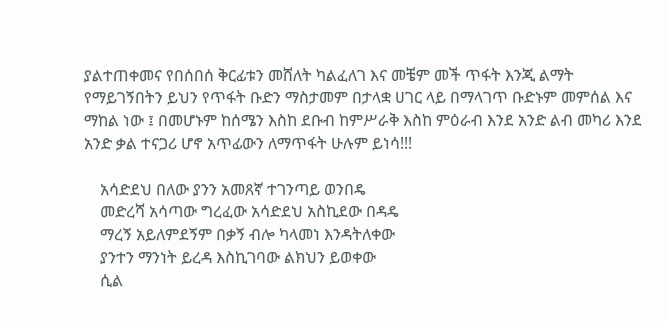ያልተጠቀመና የበሰበሰ ቅርፊቱን መሸለት ካልፈለገ እና መቼም መች ጥፋት እንጂ ልማት የማይገኝበትን ይህን የጥፋት ቡድን ማስታመም በታላቋ ሀገር ላይ በማላገጥ ቡድኑም መምሰል እና ማከል ነው ፤ በመሆኑም ከሰሜን እስከ ደቡብ ከምሥራቅ እስከ ምዕራብ እንደ አንድ ልብ መካሪ እንደ አንድ ቃል ተናጋሪ ሆኖ አጥፊውን ለማጥፋት ሁሉም ይነሳ!!!

    አሳድደህ በለው ያንን አመጸኛ ተገንጣይ ወንበዴ
    መድረሻ አሳጣው ግረፈው አሳድደህ አስኪደው በዳዴ
    ማረኝ አይለምደኝም በቃኝ ብሎ ካላመነ እንዳትለቀው
    ያንተን ማንነት ይረዳ እስኪገባው ልክህን ይወቀው
    ሲል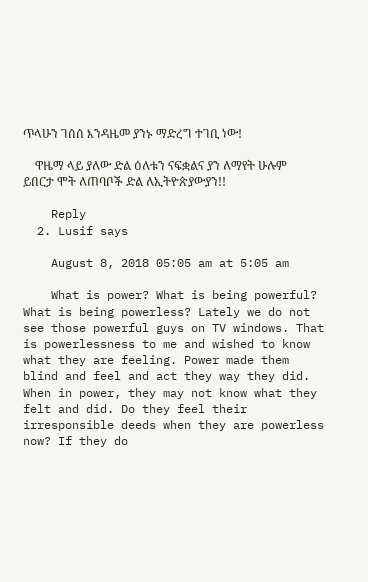ጥላሁን ገሰሰ እንዳዜመ ያንኑ ማድረግ ተገቢ ነው!

    ዋዜማ ላይ ያለው ድል ዕለቱን ናፍቋልና ያን ለማየት ሁሉም ይበርታ ሞት ለጠባቦች ድል ለኢትዮጵያውያን!!

    Reply
  2. Lusif says

    August 8, 2018 05:05 am at 5:05 am

    What is power? What is being powerful? What is being powerless? Lately we do not see those powerful guys on TV windows. That is powerlessness to me and wished to know what they are feeling. Power made them blind and feel and act they way they did. When in power, they may not know what they felt and did. Do they feel their irresponsible deeds when they are powerless now? If they do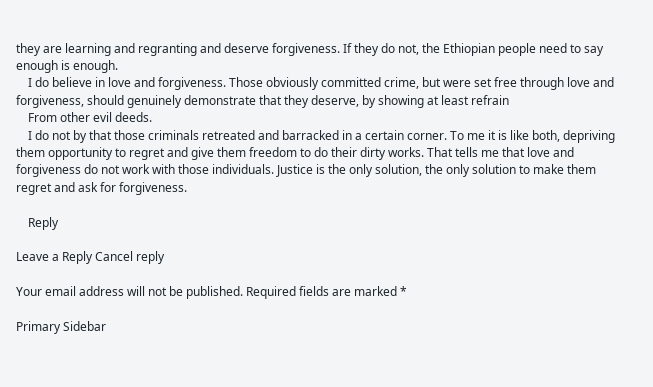they are learning and regranting and deserve forgiveness. If they do not, the Ethiopian people need to say enough is enough.
    I do believe in love and forgiveness. Those obviously committed crime, but were set free through love and forgiveness, should genuinely demonstrate that they deserve, by showing at least refrain
    From other evil deeds.
    I do not by that those criminals retreated and barracked in a certain corner. To me it is like both, depriving them opportunity to regret and give them freedom to do their dirty works. That tells me that love and forgiveness do not work with those individuals. Justice is the only solution, the only solution to make them regret and ask for forgiveness.

    Reply

Leave a Reply Cancel reply

Your email address will not be published. Required fields are marked *

Primary Sidebar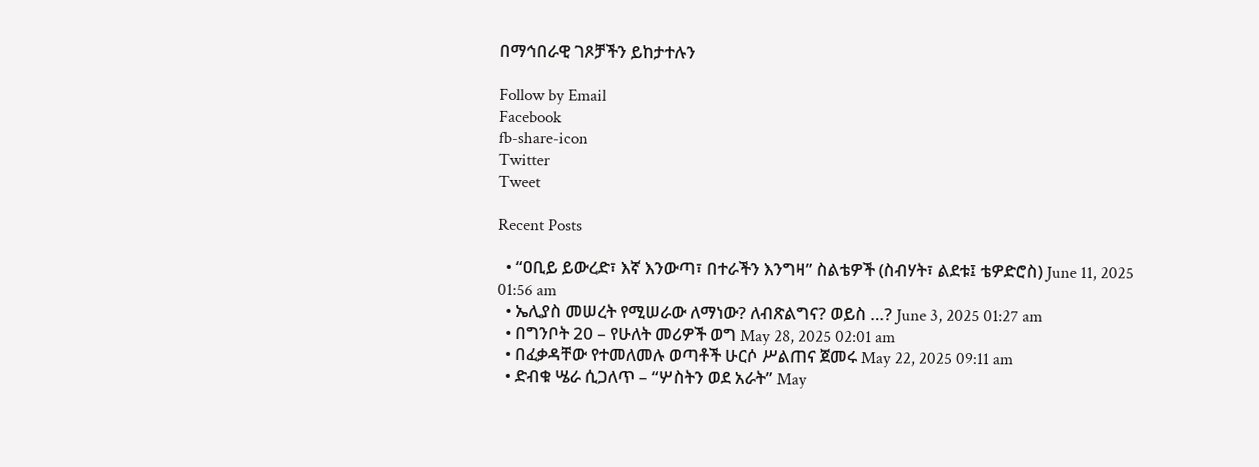በማኅበራዊ ገጾቻችን ይከታተሉን

Follow by Email
Facebook
fb-share-icon
Twitter
Tweet

Recent Posts

  • “ዐቢይ ይውረድ፣ እኛ እንውጣ፣ በተራችን እንግዛ” ስልቴዎች (ስብሃት፣ ልደቱ፤ ቴዎድሮስ) June 11, 2025 01:56 am
  • ኤሊያስ መሠረት የሚሠራው ለማነው? ለብጽልግና? ወይስ …? June 3, 2025 01:27 am
  • በግንቦት 20 – የሁለት መሪዎች ወግ May 28, 2025 02:01 am
  • በፈቃዳቸው የተመለመሉ ወጣቶች ሁርሶ ሥልጠና ጀመሩ May 22, 2025 09:11 am
  • ድብቁ ሤራ ሲጋለጥ – “ሦስትን ወደ አራት” May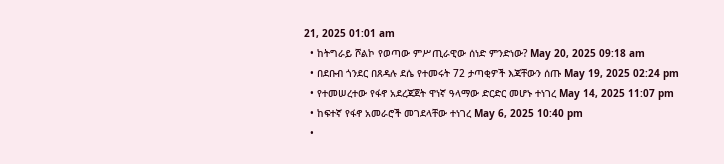21, 2025 01:01 am
  • ከትግራይ ሾልኮ የወጣው ምሥጢራዊው ሰነድ ምንድነው? May 20, 2025 09:18 am
  • በደቡብ ጎንደር በጸዳሉ ደሴ የተመሩት 72 ታጣቂዎች እጃቸውን ሰጡ May 19, 2025 02:24 pm
  • የተመሠረተው የፋኖ አደረጃጀት ዋነኛ ዓላማው ድርድር መሆኑ ተነገረ May 14, 2025 11:07 pm
  • ከፍተኛ የፋኖ አመራሮች መገደላቸው ተነገረ May 6, 2025 10:40 pm
  •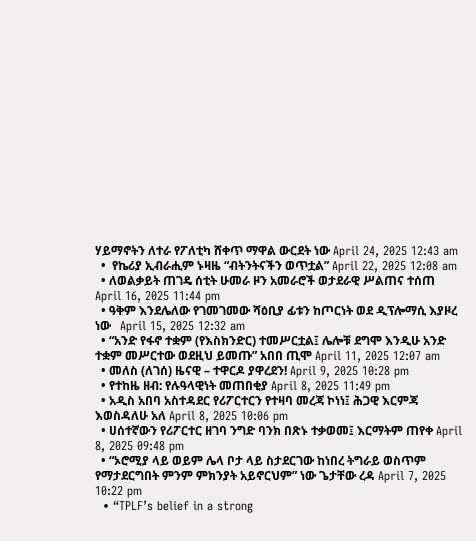ሃይማኖትን ለተራ የፖለቲካ ሸቀጥ ማዋል ውርደት ነው April 24, 2025 12:43 am
  •  የኬሪያ ኢብራሒም ኑዛዜ “ብትንትናችን ወጥቷል” April 22, 2025 12:08 am
  • ለወልቃይት ጠገዴ ሰቲት ሁመራ ዞን አመራሮች ወታደራዊ ሥልጠና ተሰጠ April 16, 2025 11:44 pm
  • ዓቅም እንደሌለው የገመገመው ሻዕቢያ ፊቱን ከጦርነት ወደ ዲፕሎማሲ እያዞረ ነው   April 15, 2025 12:32 am
  • “አንድ የፋኖ ተቋም (የእስክንድር) ተመሥርቷል፤ ሌሎቹ ደግሞ እንዲሁ አንድ ተቋም መሥርተው ወደዚህ ይመጡ” አበበ ጢሞ April 11, 2025 12:07 am
  • መለስ (ለገሰ) ዜናዊ – ተዋርዶ ያዋረደን! April 9, 2025 10:28 pm
  • የተከዜ ዘብ: የሉዓላዊነት መጠበቂያ April 8, 2025 11:49 pm
  • አዲስ አበባ አስተዳደር የሪፖርተርን የተዛባ መረጃ ኮነነ፤ ሕጋዊ እርምጃ እወስዳለሁ አለ April 8, 2025 10:06 pm
  • ሀሰተኛውን የሪፖርተር ዘገባ ንግድ ባንክ በጽኑ ተቃወመ፤ እርማትም ጠየቀ April 8, 2025 09:48 pm
  • “ኦሮሚያ ላይ ወይም ሌላ ቦታ ላይ ስታደርገው ከነበረ ትግራይ ወስጥም የማታደርግበት ምንም ምክንያት አይኖርህም” ነው ጌታቸው ረዳ April 7, 2025 10:22 pm
  • “TPLF’s belief in a strong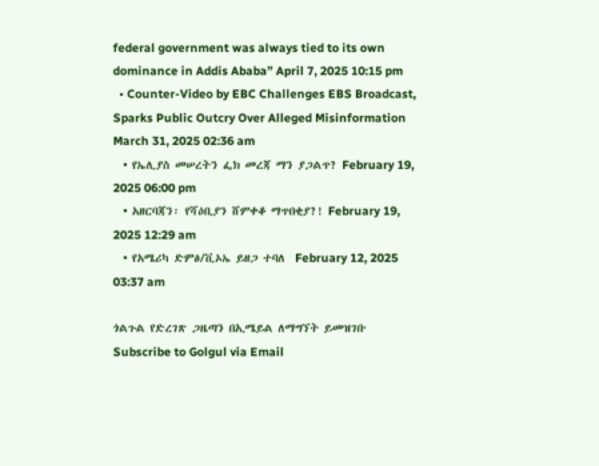federal government was always tied to its own dominance in Addis Ababa” April 7, 2025 10:15 pm
  • Counter-Video by EBC Challenges EBS Broadcast, Sparks Public Outcry Over Alleged Misinformation March 31, 2025 02:36 am
  • የኤሊያስ መሠረትን ፌክ መረጃ ማን ያጋልጥ? February 19, 2025 06:00 pm
  • አዘርባጃን፡ የሻዕቢያን ሸምቀቆ ማጥበቂያ?! February 19, 2025 12:29 am
  • የአሜሪካ ድምፅ/ቪኦኤ ይዘጋ ተባለ  February 12, 2025 03:37 am

ጎልጉል የድረገጽ ጋዜጣን በኢሜይል ለማግኘት ይመዝገቡ Subscribe to Golgul via Email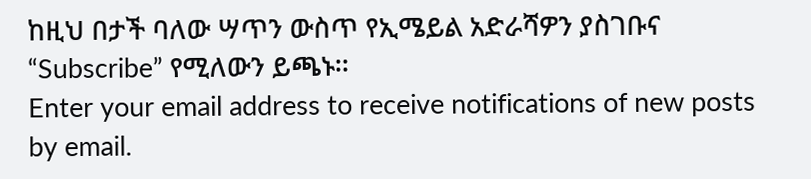ከዚህ በታች ባለው ሣጥን ውስጥ የኢሜይል አድራሻዎን ያስገቡና “Subscribe” የሚለውን ይጫኑ፡፡
Enter your email address to receive notifications of new posts by email.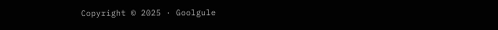Copyright © 2025 · Goolgule